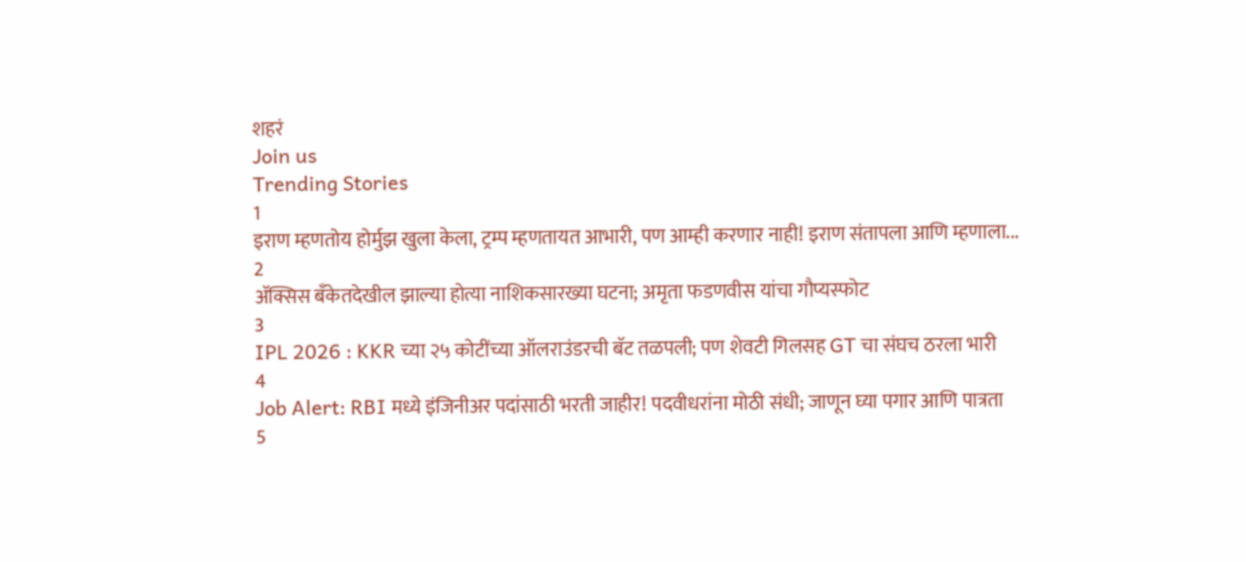शहरं
Join us
Trending Stories
1
इराण म्हणतोय होर्मुझ खुला केला, ट्रम्प म्हणतायत आभारी, पण आम्ही करणार नाही! इराण संतापला आणि म्हणाला...
2
ॲक्सिस बँकेतदेखील झाल्या होत्या नाशिकसारख्या घटना; अमृता फडणवीस यांचा गौप्यस्फोट
3
IPL 2026 : KKR च्या २५ कोटींच्या ऑलराउंडरची बॅट तळपली; पण शेवटी गिलसह GT चा संघच ठरला भारी
4
Job Alert: RBI मध्ये इंजिनीअर पदांसाठी भरती जाहीर! पदवीधरांना मोठी संधी; जाणून घ्या पगार आणि पात्रता
5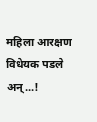महिला आरक्षण विधेयक पडले अन्...!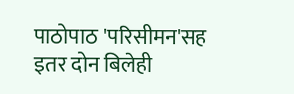पाठोपाठ 'परिसीमन'सह इतर दोन बिलेही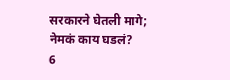सरकारने घेतली मागे; नेमकं काय घडलं?
6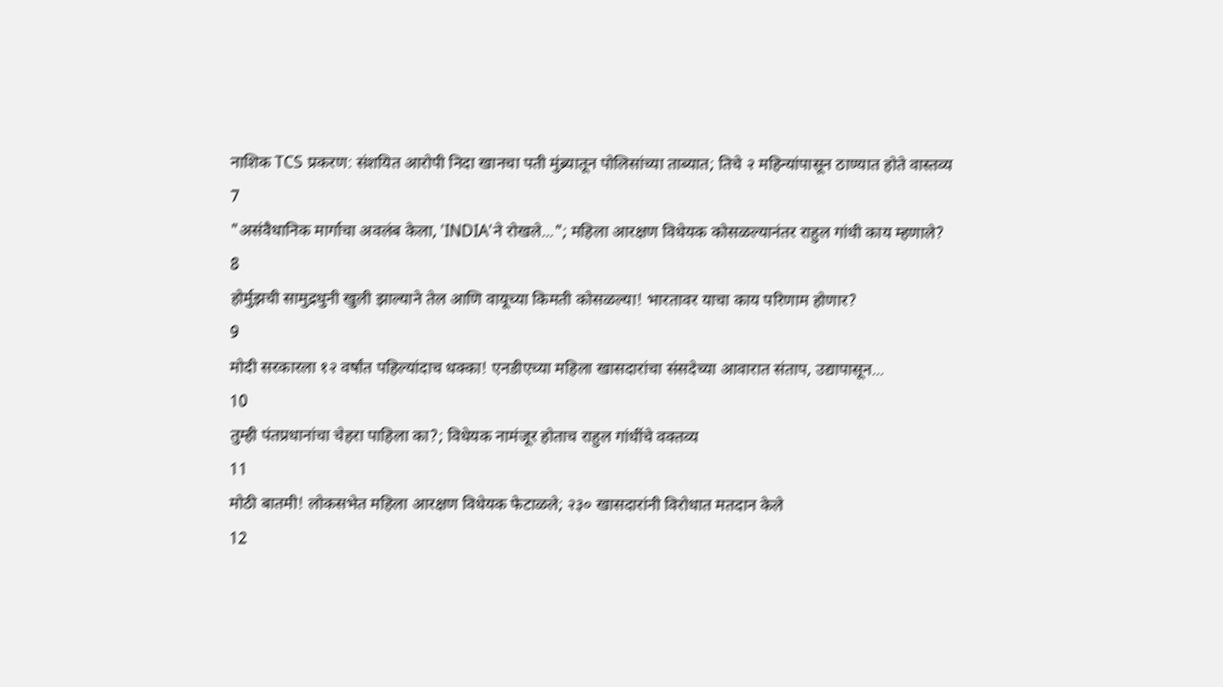नाशिक TCS प्रकरण: संशयित आरोपी निदा खानचा पती मुंब्र्यातून पोलिसांच्या ताब्यात; तिचे २ महिन्यांपासून ठाण्यात होते वास्तव्य
7
"असंवैधानिक मार्गाचा अवलंब केला, 'INDIA'ने रोखले..."; महिला आरक्षण विधेयक कोसळल्यानंतर राहुल गांधी काय म्हणाले?
8
होर्मुझची सामुद्रधुनी खुली झाल्याने तेल आणि वायूच्या किमती कोसळल्या! भारतावर याचा काय परिणाम होणार?
9
मोदी सरकारला १२ वर्षांत पहिल्यांदाच धक्का! एनडीएच्या महिला खासदारांचा संसदेच्या आवारात संताप, उद्यापासून...
10
तुम्ही पंतप्रधानांचा चेहरा पाहिला का?; विधेयक नामंजूर होताच राहुल गांधींचे वक्तव्य
11
मोठी बातमी! लोकसभेत महिला आरक्षण विधेयक फेटाळले; २३० खासदारांनी विरोधात मतदान केले
12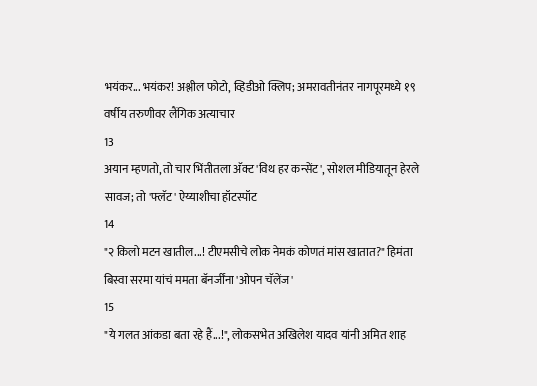भयंकर... भयंकर! अश्लील फोटो, व्हिडीओ क्लिप; अमरावतीनंतर नागपूरमध्ये १९ वर्षीय तरुणीवर लैंगिक अत्याचार
13
अयान म्हणतो, तो चार भिंतीतला अ‍ॅक्ट 'विथ हर कन्सेंट', सोशल मीडियातून हेरले सावज; तो 'फ्लॅट' ऐय्याशीचा हॉटस्पॉट
14
"२ किलो मटन खातील...! टीएमसीचे लोक नेमकं कोणतं मांस खातात?" हिमंता बिस्वा सरमा यांचं ममता बॅनर्जींना 'ओपन चॅलेंज'
15
"ये गलत आंकडा बता रहे हैं...!", लोकसभेत अखिलेश यादव यांनी अमित शाह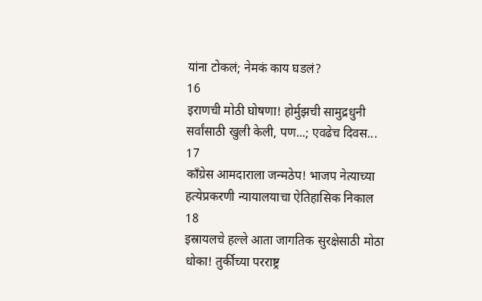यांना टोकलं; नेमकं काय घडलं?
16
इराणची मोठी घोषणा! होर्मुझची सामुद्रधुनी सर्वांसाठी खुली केली, पण...; एवढेच दिवस...
17
काँग्रेस आमदाराला जन्मठेप! भाजप नेत्याच्या हत्येप्रकरणी न्यायालयाचा ऐतिहासिक निकाल
18
इस्रायलचे हल्ले आता जागतिक सुरक्षेसाठी मोठा धोका! तुर्कीच्या परराष्ट्र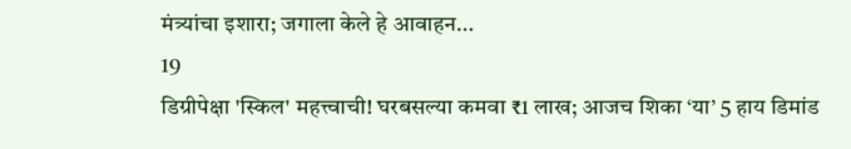मंत्र्यांचा इशारा; जगाला केले हे आवाहन...
19
डिग्रीपेक्षा 'स्किल' महत्त्वाची! घरबसल्या कमवा ₹1 लाख; आजच शिका ‘या’ 5 हाय डिमांड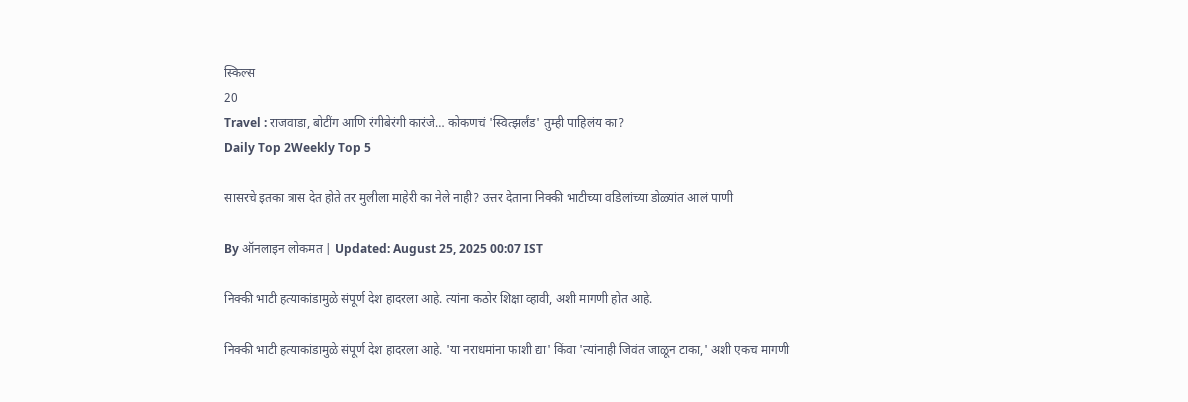स्किल्स
20
Travel : राजवाडा, बोटींग आणि रंगीबेरंगी कारंजे… कोकणचं 'स्वित्झर्लंड' तुम्ही पाहिलंय का?
Daily Top 2Weekly Top 5

सासरचे इतका त्रास देत होते तर मुलीला माहेरी का नेले नाही? उत्तर देताना निक्की भाटीच्या वडिलांच्या डोळ्यांत आलं पाणी

By ऑनलाइन लोकमत | Updated: August 25, 2025 00:07 IST

निक्की भाटी हत्याकांडामुळे संपूर्ण देश हादरला आहे. त्यांना कठोर शिक्षा व्हावी, अशी मागणी होत आहे.

निक्की भाटी हत्याकांडामुळे संपूर्ण देश हादरला आहे. 'या नराधमांना फाशी द्या' किंवा 'त्यांनाही जिवंत जाळून टाका,' अशी एकच मागणी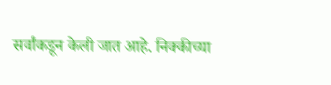सर्वांकडून केली जात आहे. निक्कीच्या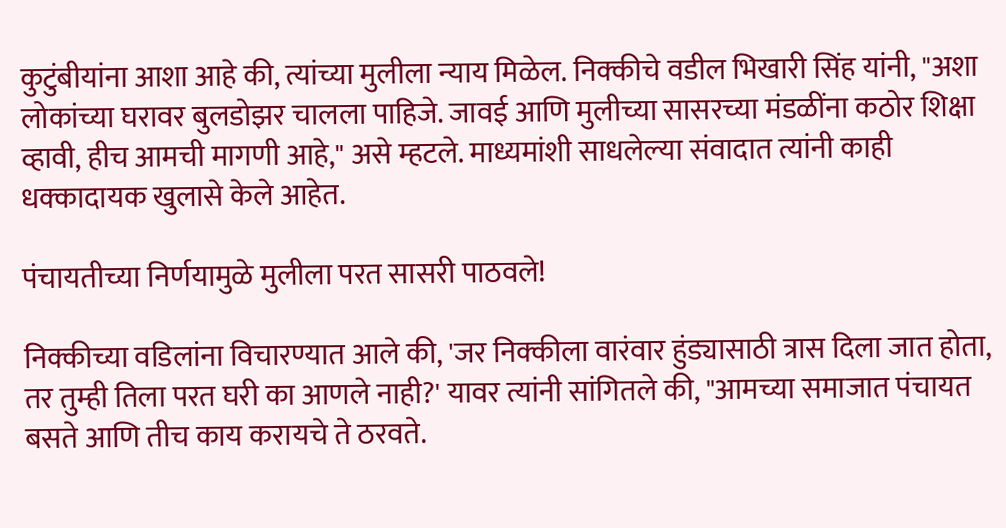कुटुंबीयांना आशा आहे की, त्यांच्या मुलीला न्याय मिळेल. निक्कीचे वडील भिखारी सिंह यांनी, "अशा लोकांच्या घरावर बुलडोझर चालला पाहिजे. जावई आणि मुलीच्या सासरच्या मंडळींना कठोर शिक्षा व्हावी, हीच आमची मागणी आहे," असे म्हटले. माध्यमांशी साधलेल्या संवादात त्यांनी काही धक्कादायक खुलासे केले आहेत.

पंचायतीच्या निर्णयामुळे मुलीला परत सासरी पाठवले!

निक्कीच्या वडिलांना विचारण्यात आले की, 'जर निक्कीला वारंवार हुंड्यासाठी त्रास दिला जात होता, तर तुम्ही तिला परत घरी का आणले नाही?' यावर त्यांनी सांगितले की, "आमच्या समाजात पंचायत बसते आणि तीच काय करायचे ते ठरवते.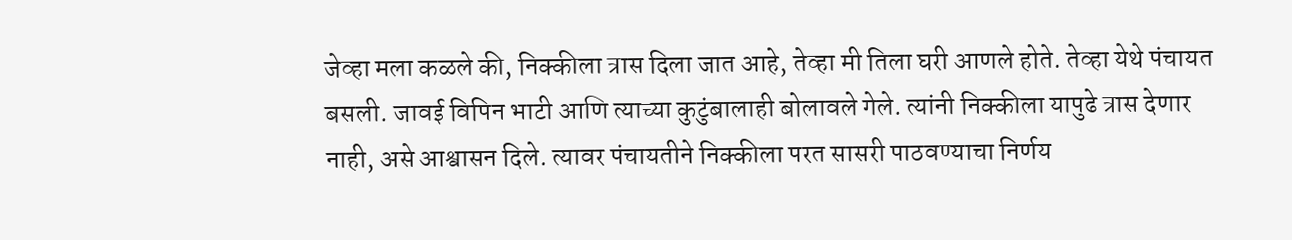जेव्हा मला कळले की, निक्कीला त्रास दिला जात आहे, तेव्हा मी तिला घरी आणले होते. तेव्हा येथे पंचायत बसली. जावई विपिन भाटी आणि त्याच्या कुटुंबालाही बोलावले गेले. त्यांनी निक्कीला यापुढे त्रास देणार नाही, असे आश्वासन दिले. त्यावर पंचायतीने निक्कीला परत सासरी पाठवण्याचा निर्णय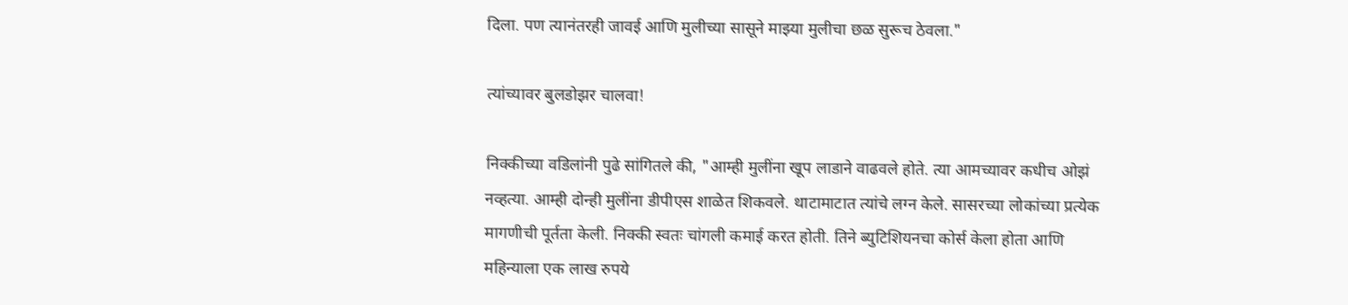दिला. पण त्यानंतरही जावई आणि मुलीच्या सासूने माझ्या मुलीचा छळ सुरूच ठेवला."

त्यांच्यावर बुलडोझर चालवा!

निक्कीच्या वडिलांनी पुढे सांगितले की, "आम्ही मुलींना खूप लाडाने वाढवले होते. त्या आमच्यावर कधीच ओझं नव्हत्या. आम्ही दोन्ही मुलींना डीपीएस शाळेत शिकवले. थाटामाटात त्यांचे लग्न केले. सासरच्या लोकांच्या प्रत्येक मागणीची पूर्तता केली. निक्की स्वतः चांगली कमाई करत होती. तिने ब्युटिशियनचा कोर्स केला होता आणि महिन्याला एक लाख रुपये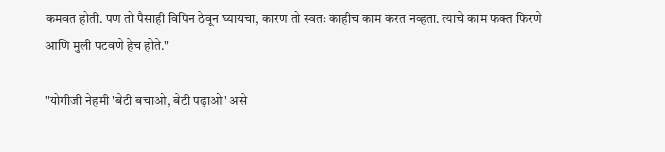कमवत होती. पण तो पैसाही विपिन ठेवून घ्यायचा, कारण तो स्वतः काहीच काम करत नव्हता. त्याचे काम फक्त फिरणे आणि मुली पटवणे हेच होते."

"योगीजी नेहमी 'बेटी बचाओ, बेटी पढ़ाओ' असे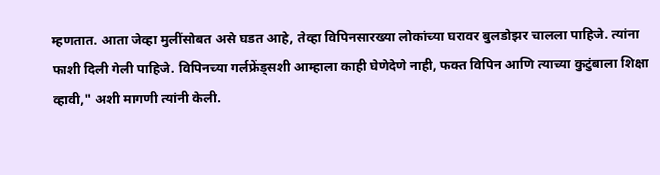म्हणतात. आता जेव्हा मुलींसोबत असे घडत आहे, तेव्हा विपिनसारख्या लोकांच्या घरावर बुलडोझर चालला पाहिजे. त्यांना फाशी दिली गेली पाहिजे. विपिनच्या गर्लफ्रेंड्सशी आम्हाला काही घेणेदेणे नाही, फक्त विपिन आणि त्याच्या कुटुंबाला शिक्षा व्हावी," अशी मागणी त्यांनी केली.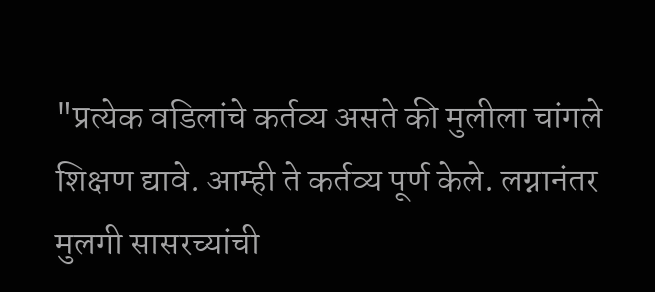"प्रत्येक वडिलांचे कर्तव्य असते की मुलीला चांगले शिक्षण द्यावे. आम्ही ते कर्तव्य पूर्ण केले. लग्नानंतर मुलगी सासरच्यांची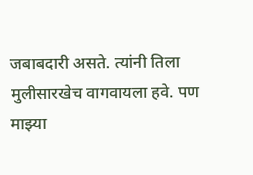जबाबदारी असते. त्यांनी तिला मुलीसारखेच वागवायला हवे. पण माझ्या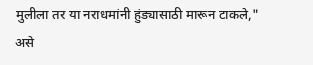मुलीला तर या नराधमांनी हुंड्यासाठी मारून टाकले," असे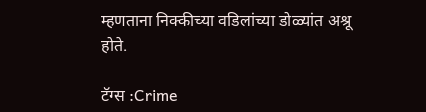म्हणताना निक्कीच्या वडिलांच्या डोळ्यांत अश्रू होते.

टॅग्स :Crime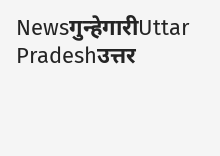Newsगुन्हेगारीUttar Pradeshउत्तर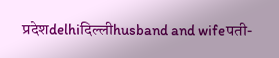प्रदेशdelhiदिल्लीhusband and wifeपती-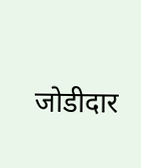जोडीदार